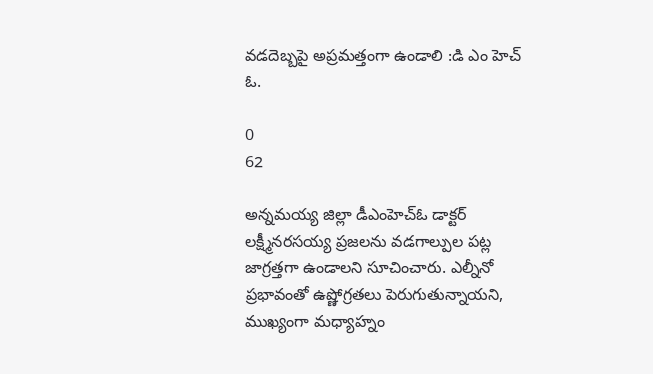వడదెబ్బపై అప్రమత్తంగా ఉండాలి :డి ఎం హెచ్ ఓ.

0
62

అన్నమయ్య జిల్లా డీఎంహెచ్ఓ డాక్టర్ లక్ష్మీనరసయ్య ప్రజలను వడగాల్పుల పట్ల జాగ్రత్తగా ఉండాలని సూచించారు. ఎల్నీనో ప్రభావంతో ఉష్ణోగ్రతలు పెరుగుతున్నాయని, ముఖ్యంగా మధ్యాహ్నం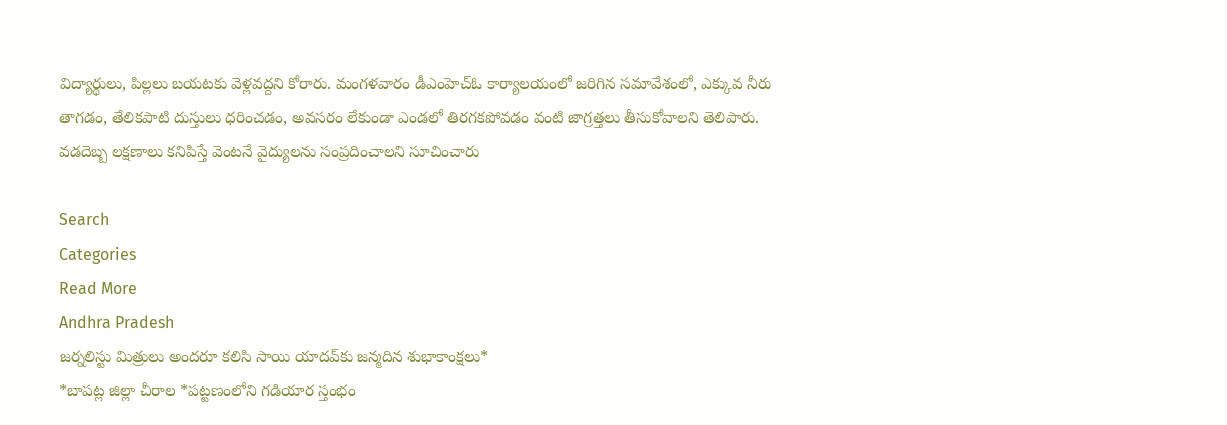విద్యార్థులు, పిల్లలు బయటకు వెళ్లవద్దని కోరారు. మంగళవారం డీఎంహెచ్ఓ కార్యాలయంలో జరిగిన సమావేశంలో, ఎక్కువ నీరు తాగడం, తేలికపాటి దుస్తులు ధరించడం, అవసరం లేకుండా ఎండలో తిరగకపోవడం వంటి జాగ్రత్తలు తీసుకోవాలని తెలిపారు. వడదెబ్బ లక్షణాలు కనిపిస్తే వెంటనే వైద్యులను సంప్రదించాలని సూచించారు

Search
Categories
Read More
Andhra Pradesh
జర్నలిస్టు మిత్రులు అందరూ కలిసి సాయి యాదవ్‌కు జన్మదిన శుభాకాంక్షలు*
*బాపట్ల జిల్లా చీరాల *పట్టణంలోని గడియార స్తంభం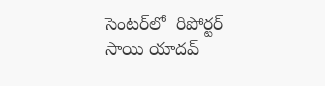సెంటర్‌లో  రిపోర్టర్ సాయి యాదవ్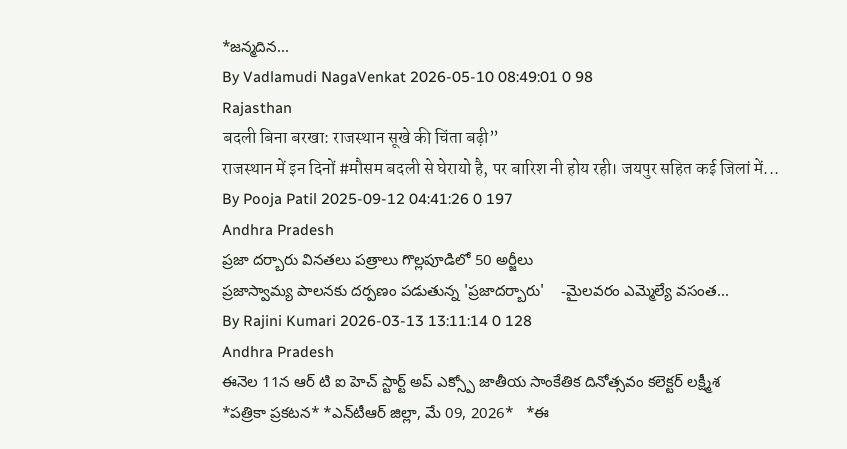*జన్మదిన...
By Vadlamudi NagaVenkat 2026-05-10 08:49:01 0 98
Rajasthan
बदली बिना बरखा: राजस्थान सूखे की चिंता बढ़ी”
राजस्थान में इन दिनों #मौसम बदली से घेरायो है, पर बारिश नी होय रही। जयपुर सहित कई जिलां में...
By Pooja Patil 2025-09-12 04:41:26 0 197
Andhra Pradesh
ప్రజా దర్బారు వినతలు పత్రాలు గొల్లపూడిలో 50 అర్జీలు
ప్రజాస్వామ్య పాలనకు దర్పణం పడుతున్న 'ప్రజాదర్బారు'    -మైలవరం ఎమ్మెల్యే వసంత...
By Rajini Kumari 2026-03-13 13:11:14 0 128
Andhra Pradesh
ఈనెల 11న ఆర్ టి ఐ హెచ్ స్టార్ట్ అప్ ఎక్స్పో జాతీయ సాంకేతిక దినోత్సవం కలెక్టర్ లక్ష్మీశ
*పత్రికా ప్రకటన* *ఎన్‌టీఆర్ జిల్లా, మే 09, 2026*   *ఈ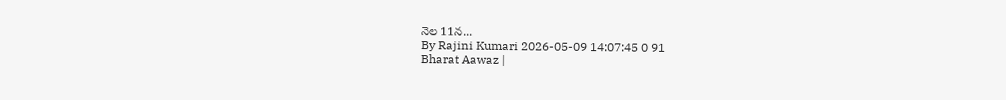నెల 11న...
By Rajini Kumari 2026-05-09 14:07:45 0 91
Bharat Aawaz |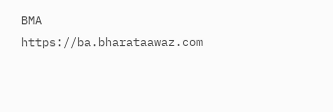BMA https://ba.bharataawaz.com